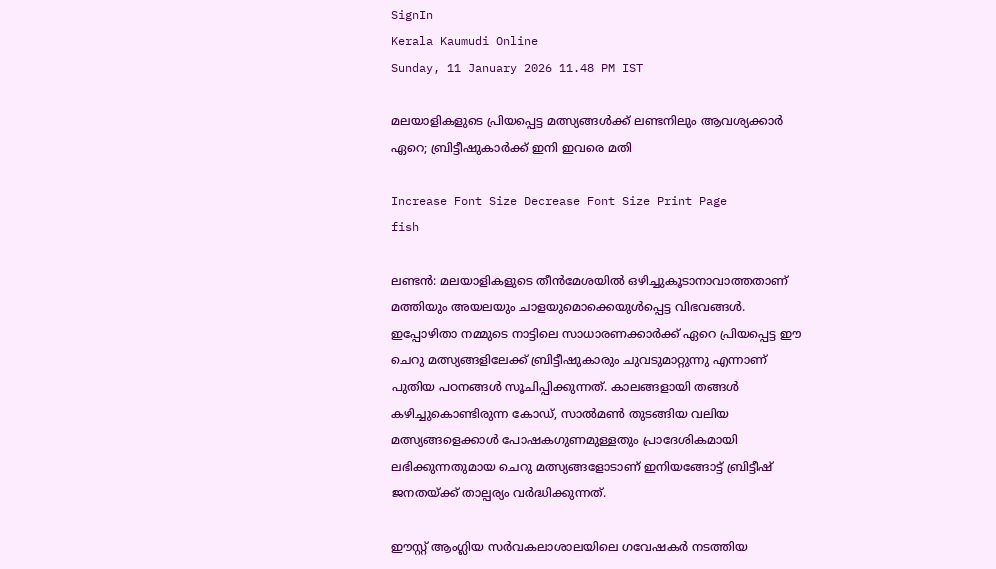SignIn
Kerala Kaumudi Online
Sunday, 11 January 2026 11.48 PM IST

മലയാളികളുടെ പ്രിയപ്പെട്ട മത്സ്യങ്ങൾക്ക് ലണ്ടനിലും ആവശ്യക്കാർ ഏറെ; ബ്രിട്ടീഷുകാർക്ക് ഇനി ഇവരെ മതി

Increase Font Size Decrease Font Size Print Page
fish

ലണ്ടൻ: മലയാളികളുടെ തീൻമേശയിൽ ഒഴിച്ചുകൂടാനാവാത്തതാണ് മത്തിയും അയലയും ചാളയുമൊക്കെയുൾപ്പെട്ട വിഭവങ്ങൾ. ഇപ്പോഴിതാ നമ്മുടെ നാട്ടിലെ സാധാരണക്കാർക്ക് ഏറെ പ്രിയപ്പെട്ട ഈ ചെറു മത്സ്യങ്ങളിലേക്ക് ബ്രിട്ടീഷുകാരും ചുവടുമാറ്റുന്നു എന്നാണ് പുതിയ പഠനങ്ങൾ സൂചിപ്പിക്കുന്നത്. കാലങ്ങളായി തങ്ങൾ കഴിച്ചുകൊണ്ടിരുന്ന കോഡ്, സാൽമൺ തുടങ്ങിയ വലിയ മത്സ്യങ്ങളെക്കാൾ പോഷകഗുണമുള്ളതും പ്രാദേശികമായി ലഭിക്കുന്നതുമായ ചെറു മത്സ്യങ്ങളോടാണ് ഇനിയങ്ങോട്ട് ബ്രിട്ടീഷ് ജനതയ്ക്ക് താല്പര്യം വർദ്ധിക്കുന്നത്.

ഈസ്റ്റ് ആംഗ്ലിയ സർവകലാശാലയിലെ ഗവേഷകർ നടത്തിയ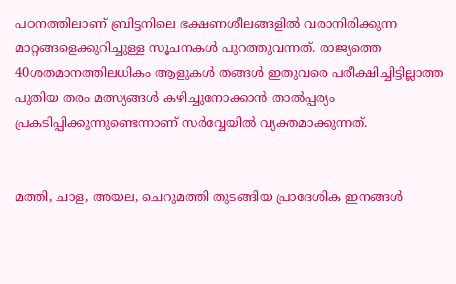പഠനത്തിലാണ് ബ്രിട്ടനിലെ ഭക്ഷണശീലങ്ങളിൽ വരാനിരിക്കുന്ന മാറ്റങ്ങളെക്കുറിച്ചുള്ള സൂചനകൾ പുറത്തുവന്നത്. രാജ്യത്തെ 40ശതമാനത്തിലധികം ആളുകൾ തങ്ങൾ ഇതുവരെ പരീക്ഷിച്ചിട്ടില്ലാത്ത പുതിയ തരം മത്സ്യങ്ങൾ കഴിച്ചുനോക്കാൻ താൽപ്പര്യം പ്രകടിപ്പിക്കുന്നുണ്ടെന്നാണ് സർവ്വേയിൽ വ്യക്തമാക്കുന്നത്.


മത്തി, ചാള, അയല, ചെറുമത്തി തുടങ്ങിയ പ്രാദേശിക ഇനങ്ങൾ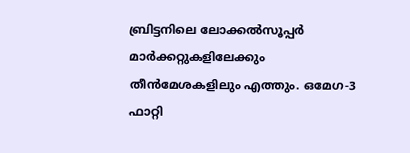ബ്രിട്ടനിലെ ലോക്കൽസൂപ്പർ മാർക്കറ്റുകളിലേക്കും തീൻമേശകളിലും എത്തും. ഒമേഗ-3 ഫാറ്റി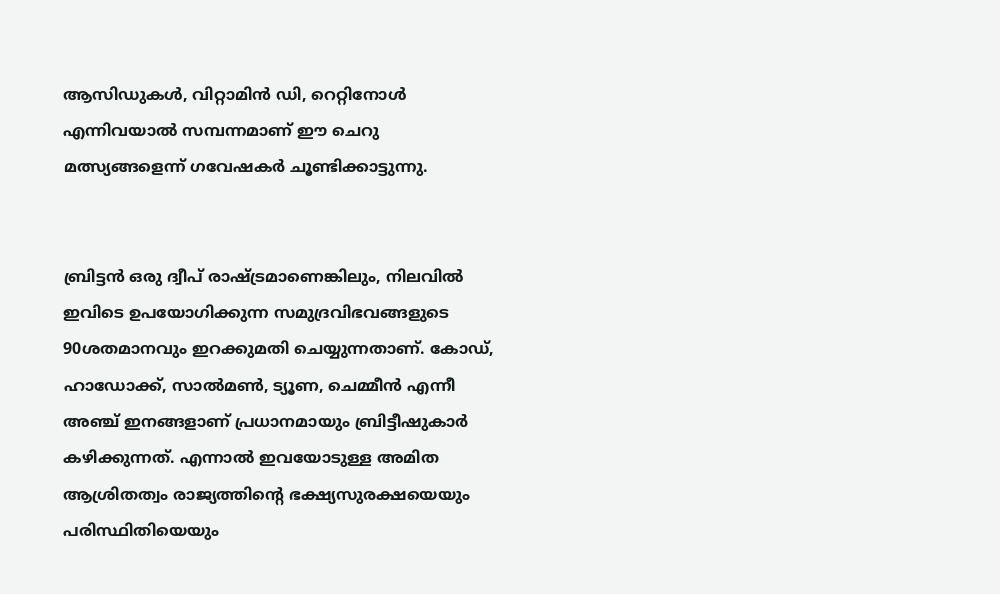ആസിഡുകൾ, വിറ്റാമിൻ ഡി, റെറ്റിനോൾ എന്നിവയാൽ സമ്പന്നമാണ് ഈ ചെറു മത്സ്യങ്ങളെന്ന് ഗവേഷകർ ചൂണ്ടിക്കാട്ടുന്നു.


ബ്രിട്ടൻ ഒരു ദ്വീപ് രാഷ്ട്രമാണെങ്കിലും, നിലവിൽ ഇവിടെ ഉപയോഗിക്കുന്ന സമുദ്രവിഭവങ്ങളുടെ 90ശതമാനവും ഇറക്കുമതി ചെയ്യുന്നതാണ്. കോഡ്, ഹാഡോക്ക്, സാൽമൺ, ട്യൂണ, ചെമ്മീൻ എന്നീ അഞ്ച് ഇനങ്ങളാണ് പ്രധാനമായും ബ്രിട്ടീഷുകാർ കഴിക്കുന്നത്. എന്നാൽ ഇവയോടുള്ള അമിത ആശ്രിതത്വം രാജ്യത്തിന്റെ ഭക്ഷ്യസുരക്ഷയെയും പരിസ്ഥിതിയെയും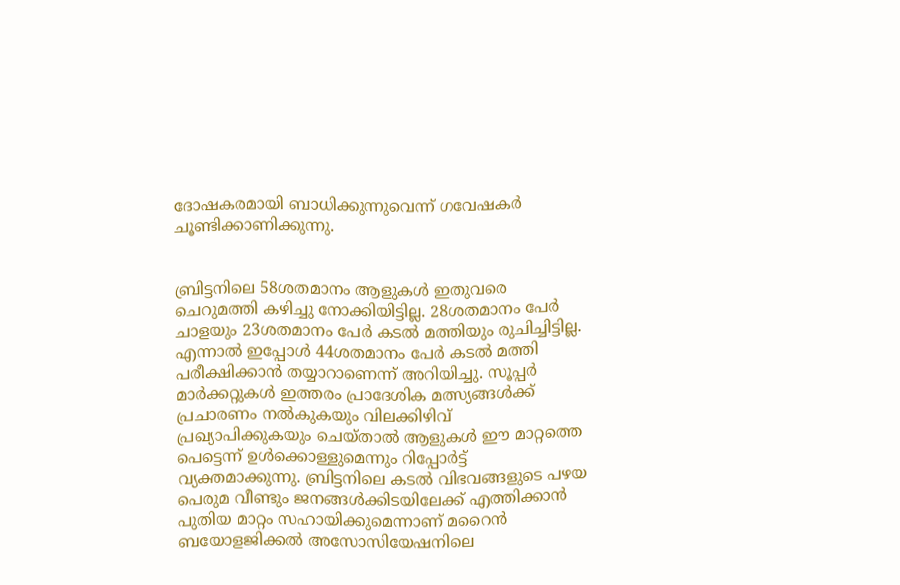ദോഷകരമായി ബാധിക്കുന്നുവെന്ന് ഗവേഷകർ ചൂണ്ടിക്കാണിക്കുന്നു.


ബ്രിട്ടനിലെ 58ശതമാനം ആളുകൾ ഇതുവരെ ചെറുമത്തി കഴിച്ചു നോക്കിയിട്ടില്ല. 28ശതമാനം പേർ ചാളയും 23ശതമാനം പേർ കടൽ മത്തിയും രുചിച്ചിട്ടില്ല. എന്നാൽ ഇപ്പോൾ 44ശതമാനം പേർ കടൽ മത്തി പരീക്ഷിക്കാൻ തയ്യാറാണെന്ന് അറിയിച്ചു. സൂപ്പർ മാർക്കറ്റുകൾ ഇത്തരം പ്രാദേശിക മത്സ്യങ്ങൾക്ക് പ്രചാരണം നൽകുകയും വിലക്കിഴിവ് പ്രഖ്യാപിക്കുകയും ചെയ്താൽ ആളുകൾ ഈ മാറ്റത്തെ പെട്ടെന്ന് ഉൾക്കൊള്ളുമെന്നും റിപ്പോർട്ട് വ്യക്തമാക്കുന്നു. ബ്രിട്ടനിലെ കടൽ വിഭവങ്ങളുടെ പഴയ പെരുമ വീണ്ടും ജനങ്ങൾക്കിടയിലേക്ക് എത്തിക്കാൻ പുതിയ മാറ്റം സഹായിക്കുമെന്നാണ് മറൈൻ ബയോളജിക്കൽ അസോസിയേഷനിലെ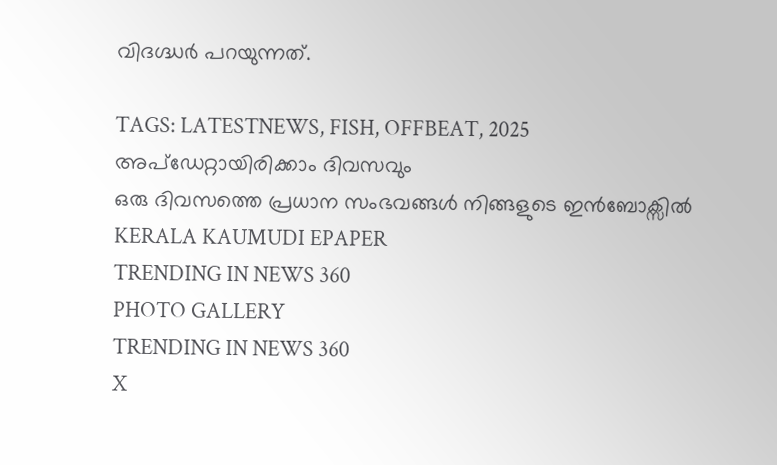വിദഗ്ദ്ധർ പറയുന്നത്.

TAGS: LATESTNEWS, FISH, OFFBEAT, 2025
അപ്ഡേറ്റായിരിക്കാം ദിവസവും
ഒരു ദിവസത്തെ പ്രധാന സംഭവങ്ങൾ നിങ്ങളുടെ ഇൻബോക്സിൽ
KERALA KAUMUDI EPAPER
TRENDING IN NEWS 360
PHOTO GALLERY
TRENDING IN NEWS 360
X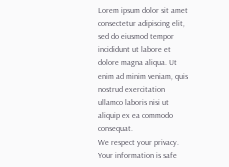Lorem ipsum dolor sit amet
consectetur adipiscing elit, sed do eiusmod tempor incididunt ut labore et dolore magna aliqua. Ut enim ad minim veniam, quis nostrud exercitation ullamco laboris nisi ut aliquip ex ea commodo consequat.
We respect your privacy. Your information is safe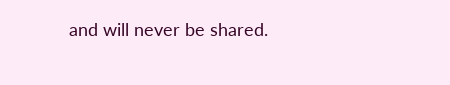and will never be shared.